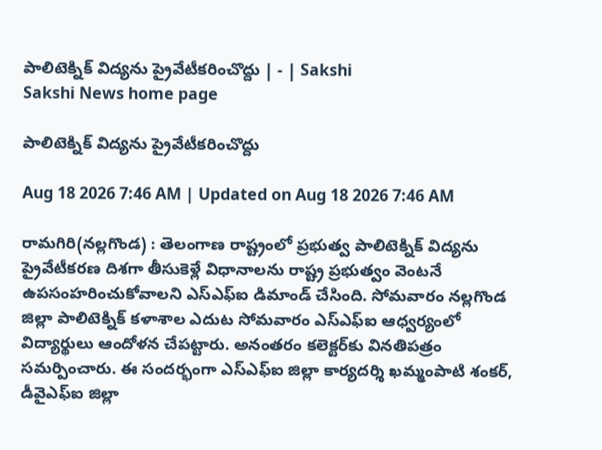పాలిటెక్నిక్‌ విద్యను ప్రైవేటీకరించొద్దు | - | Sakshi
Sakshi News home page

పాలిటెక్నిక్‌ విద్యను ప్రైవేటీకరించొద్దు

Aug 18 2026 7:46 AM | Updated on Aug 18 2026 7:46 AM

రామగిరి(నల్లగొండ) : తెలంగాణ రాష్ట్రంలో ప్రభుత్వ పాలిటెక్నిక్‌ విద్యను ప్రైవేటీకరణ దిశగా తీసుకెళ్లే విధానాలను రాష్ట్ర ప్రభుత్వం వెంటనే ఉపసంహరించుకోవాలని ఎస్‌ఎఫ్‌ఐ డిమాండ్‌ చేసింది. సోమవారం నల్లగొండ జిల్లా పాలిటెక్నిక్‌ కళాశాల ఎదుట సోమవారం ఎస్‌ఎఫ్‌ఐ ఆధ్వర్యంలో విద్యార్థులు ఆందోళన చేపట్టారు. అనంతరం కలెక్టర్‌కు వినతిపత్రం సమర్పించారు. ఈ సందర్భంగా ఎస్‌ఎఫ్‌ఐ జిల్లా కార్యదర్శి ఖమ్మంపాటి శంకర్‌, డీవైఎఫ్‌ఐ జిల్లా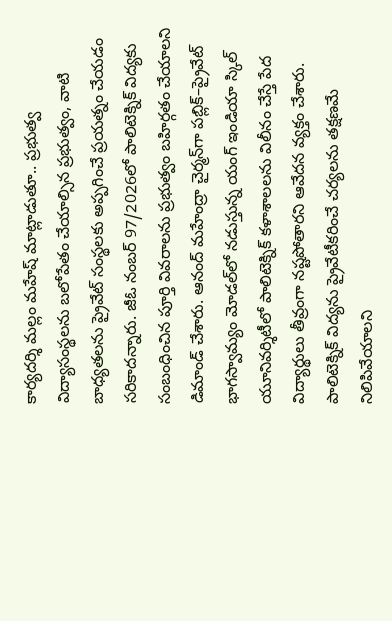కార్యదర్శి మల్లం మహేష్‌ మాట్లాడుతూ.. ప్రభుత్వ విద్యాసంస్థలను బలోపేతం చేయాల్సిన ప్రభుత్వం, వాటి బాధ్యతలను ప్రైవేట్‌ సంస్థలకు అప్పగించే ప్రయత్నం చేయడం సరికాదన్నారు. జీఓ నంబర్‌ 97/2026లో పాలిటెక్నిక్‌ విద్యకు సంబంధించిన పూర్తి వివరాలను ప్రభుత్వం బహిర్గతం చేయాలని డిమాండ్‌ చేశారు. ఆనంద్‌ మహేంద్రా చైర్మన్‌గా పబ్లిక్‌–ప్రైవేట్‌ భాగస్వామ్యం మోడల్‌లో నడుస్తున్న యంగ్‌ ఇండియా స్కిల్‌ యూనివర్శిటీలో పాలిటెక్నిక్‌ కళాశాలలను విలీనం చేస్తే పేద విద్యార్థులు తీవ్రంగా నష్టపోతారని ఆవేదన వ్యక్తం చేశారు. పాలిటెక్నిక్‌ విద్యను ప్రైవేటీకరించే చర్యలను తక్షణమే నిలిపివేయాలని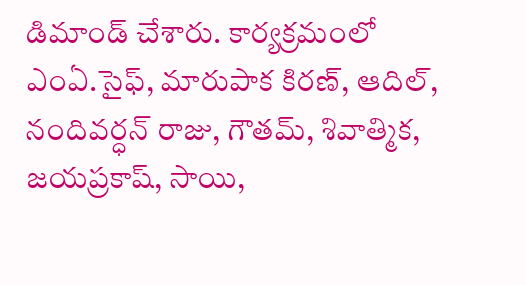డిమాండ్‌ చేశారు. కార్యక్రమంలో ఎంఏ.సైఫ్‌, మారుపాక కిరణ్‌, ఆదిల్‌, నందివర్ధన్‌ రాజు, గౌతమ్‌, శివాత్మిక, జయప్రకాష్‌, సాయి,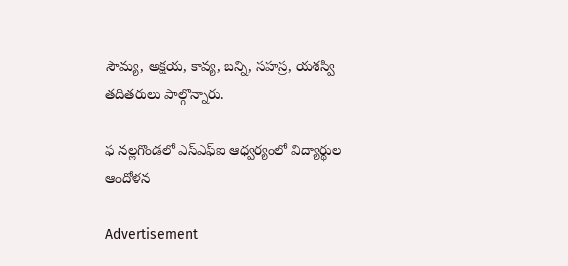సౌమ్య, అక్షయ, కావ్య, బన్ని, సహస్ర, యశస్వి తదితరులు పాల్గొన్నారు.

ఫ నల్లగొండలో ఎస్‌ఎఫ్‌ఐ ఆధ్వర్యంలో విద్యార్థుల ఆందోళన

Advertisement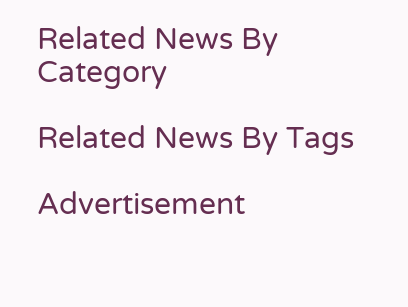Related News By Category

Related News By Tags

Advertisement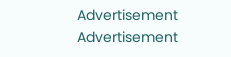Advertisement
Advertisement